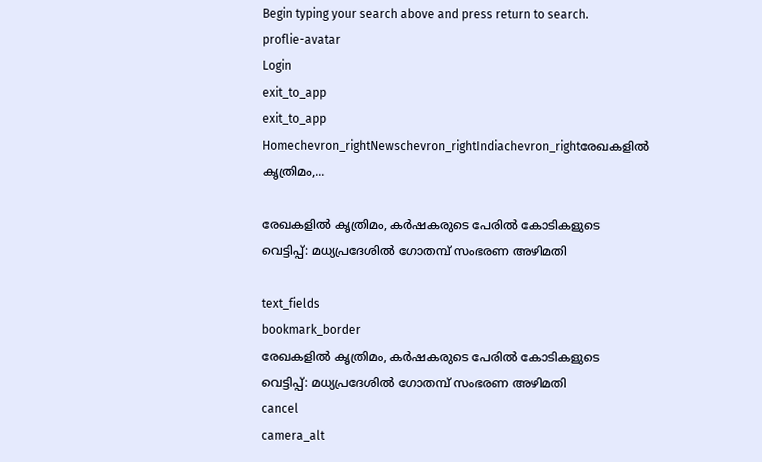Begin typing your search above and press return to search.
proflie-avatar
Login
exit_to_app
exit_to_app
Homechevron_rightNewschevron_rightIndiachevron_rightരേഖകളിൽ കൃത്രിമം,...

രേഖകളിൽ കൃത്രിമം, കർഷകരുടെ പേരിൽ കോടികളുടെ വെട്ടിപ്പ്: മധ്യപ്രദേശിൽ ഗോതമ്പ് സംഭരണ അഴിമതി

text_fields
bookmark_border
രേഖകളിൽ കൃത്രിമം, കർഷകരുടെ പേരിൽ കോടികളുടെ വെട്ടിപ്പ്: മധ്യപ്രദേശിൽ ഗോതമ്പ് സംഭരണ അഴിമതി
cancel
camera_alt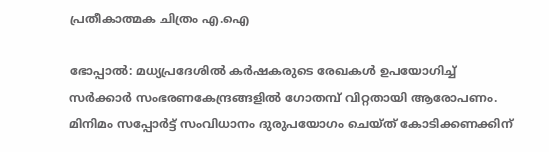പ്രതീകാത്മക ചിത്രം എ.ഐ

ഭോപ്പാൽ: മധ്യപ്രദേശിൽ കർഷകരുടെ രേഖകൾ ഉപയോഗിച്ച് സർക്കാർ സംഭരണകേന്ദ്രങ്ങളിൽ ഗോതമ്പ് വിറ്റതായി ആരോപണം. മിനിമം സപ്പോർട്ട് സംവിധാനം ദുരുപയോഗം ചെയ്ത് കോടിക്കണക്കിന്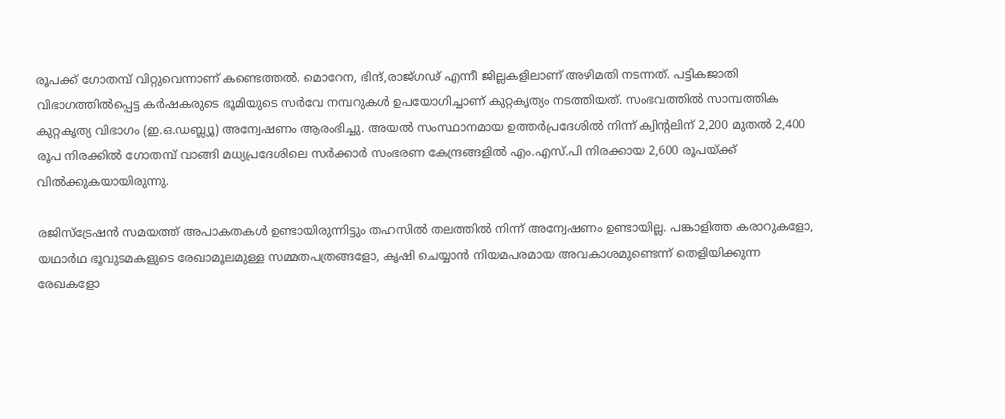രൂപക്ക് ഗോതമ്പ് വിറ്റുവെന്നാണ് കണ്ടെത്തൽ. മൊറേന, ഭിന്ദ്,രാജ്ഗഢ് എന്നീ ജില്ലകളിലാണ് അഴിമതി നടന്നത്. പട്ടികജാതി വിഭാഗത്തിൽപ്പെട്ട കർഷകരുടെ ഭൂമിയുടെ സർവേ നമ്പറുകൾ ഉപയോഗിച്ചാണ് കുറ്റകൃത്യം നടത്തിയത്. സംഭവത്തിൽ സാമ്പത്തിക കുറ്റകൃത്യ വിഭാഗം (ഇ.ഒ.ഡബ്ല്യൂ) അന്വേഷണം ആരംഭിച്ചു. അയൽ സംസ്ഥാനമായ ഉത്തർപ്രദേശിൽ നിന്ന് ക്വിന്റലിന് 2,200 മുതൽ 2,400 രൂപ നിരക്കിൽ ഗോതമ്പ് വാങ്ങി മധ്യപ്രദേശിലെ സർക്കാർ സംഭരണ കേന്ദ്രങ്ങളിൽ എം.എസ്.പി നിരക്കായ 2,600 രൂപയ്ക്ക് വിൽക്കുകയായിരുന്നു.

രജിസ്ട്രേഷൻ സമയത്ത് അപാകതകൾ ഉണ്ടായിരുന്നിട്ടും തഹസിൽ തലത്തിൽ നിന്ന് അന്വേഷണം ഉണ്ടായില്ല. പങ്കാളിത്ത കരാറുകളോ, യഥാർഥ ഭൂവുടമകളുടെ രേഖാമൂലമുള്ള സമ്മതപത്രങ്ങളോ, കൃഷി ചെയ്യാൻ നിയമപരമായ അവകാശമുണ്ടെന്ന് തെളിയിക്കുന്ന രേഖകളോ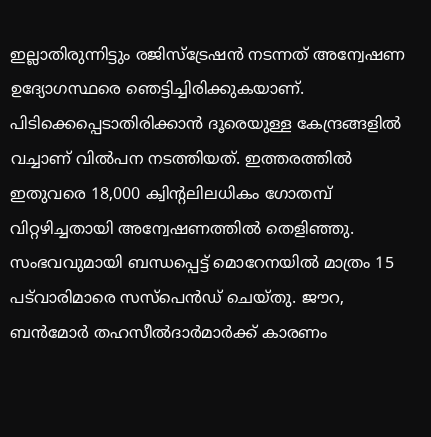ഇല്ലാതിരുന്നിട്ടും രജിസ്ട്രേഷൻ നടന്നത് അന്വേഷണ ഉദ്യോഗസ്ഥരെ ഞെട്ടിച്ചിരിക്കുകയാണ്. പിടിക്കെപ്പെടാതിരിക്കാന്‍ ദൂരെയുള്ള കേന്ദ്രങ്ങളിൽ വച്ചാണ് വിൽപന നടത്തിയത്. ഇത്തരത്തിൽ ഇതുവരെ 18,000 ക്വിന്റലിലധികം ഗോതമ്പ് വിറ്റഴിച്ചതായി അന്വേഷണത്തിൽ തെളിഞ്ഞു. സംഭവവുമായി ബന്ധപ്പെട്ട് മൊറേനയിൽ മാത്രം 15 പട്‌വാരിമാരെ സസ്‌പെൻഡ് ചെയ്തു. ജൗറ, ബൻമോർ തഹസീൽദാർമാർക്ക് കാരണം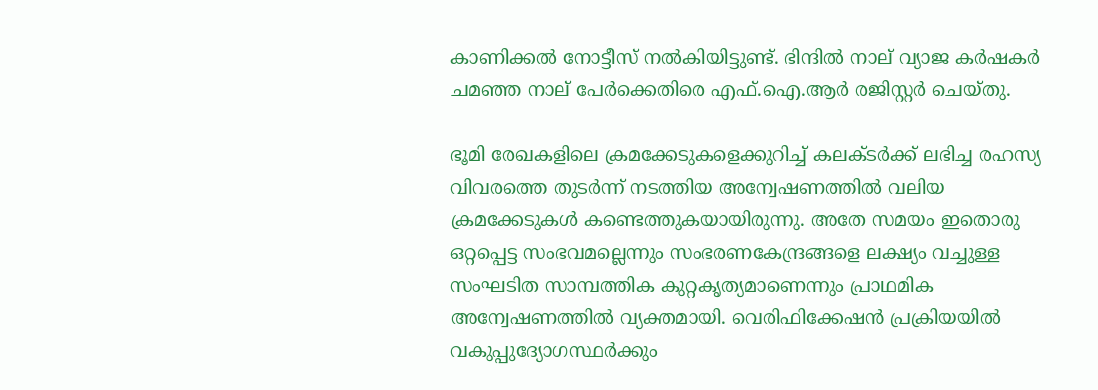കാണിക്കൽ നോട്ടീസ് നൽകിയിട്ടുണ്ട്. ഭിന്ദിൽ നാല് വ്യാജ കർഷകർ ചമഞ്ഞ നാല് പേർക്കെതിരെ എഫ്‌.ഐ.ആർ രജിസ്റ്റർ ചെയ്തു.

ഭൂമി രേഖകളിലെ ക്രമക്കേടുകളെക്കുറിച്ച് കലക്ടർക്ക് ലഭിച്ച രഹസ്യ വിവരത്തെ തുടർന്ന് നടത്തിയ അന്വേഷണത്തിൽ വലിയ ക്രമക്കേടുകൾ കണ്ടെത്തുകയായിരുന്നു. അതേ സമയം ഇതൊരു ഒറ്റപ്പെട്ട സംഭവമല്ലെന്നും സംഭരണകേന്ദ്രങ്ങളെ ലക്ഷ‍്യം വച്ചുള്ള സംഘടിത സാമ്പത്തിക കുറ്റകൃത്യമാണെന്നും പ്രാഥമിക അന്വേഷണത്തിൽ വ്യക്തമായി. വെരിഫിക്കേഷൻ പ്രക്രിയയിൽ വകുപ്പുദ്യോഗസ്ഥർക്കും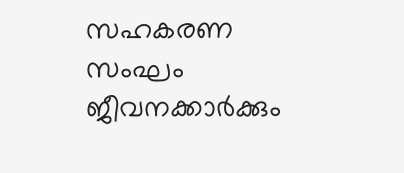സഹകരണ സംഘം ജീവനക്കാർക്കും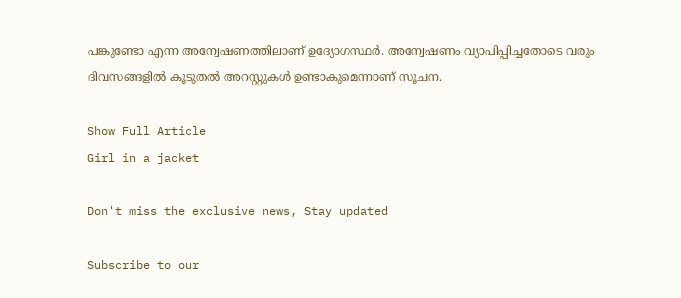പങ്കുണ്ടോ എന്ന അന്വേഷണത്തിലാണ് ഉദ്യോഗസ്ഥർ. അന്വേഷണം വ്യാപിപ്പിച്ചതോടെ വരും ദിവസങ്ങളിൽ കൂടുതൽ അറസ്റ്റുകൾ ഉണ്ടാകുമെന്നാണ് സൂചന.

Show Full Article
Girl in a jacket

Don't miss the exclusive news, Stay updated

Subscribe to our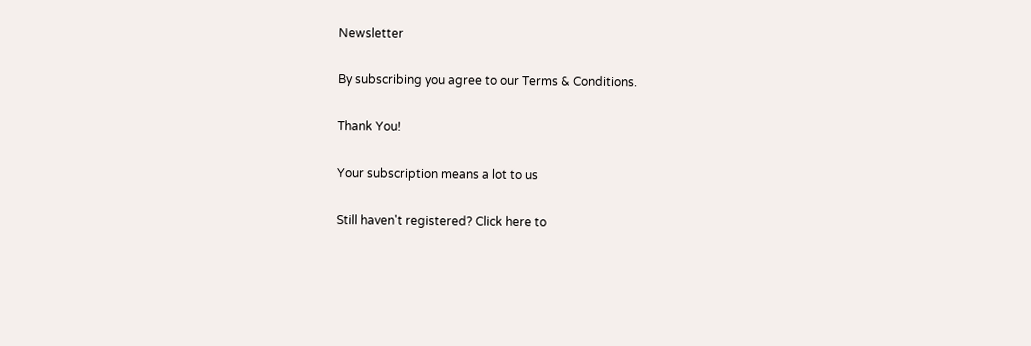Newsletter

By subscribing you agree to our Terms & Conditions.

Thank You!

Your subscription means a lot to us

Still haven't registered? Click here to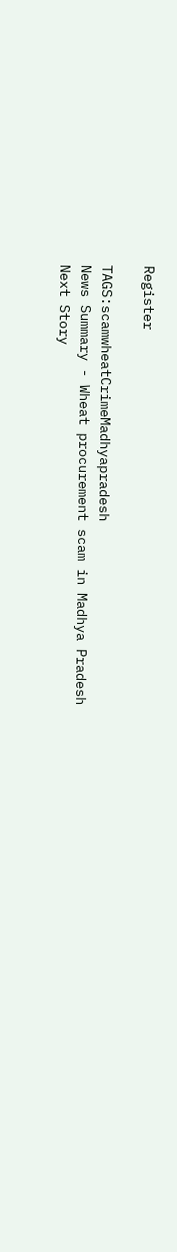Register

TAGS:scamwheatCrimeMadhyapradesh
News Summary - Wheat procurement scam in Madhya Pradesh
Next Story